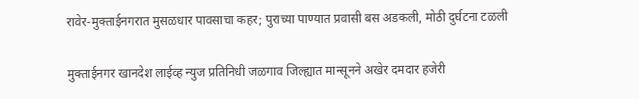रावेर-मुक्ताईनगरात मुसळधार पावसाचा कहर; पुराच्या पाण्यात प्रवासी बस अडकली, मोठी दुर्घटना टळली

मुक्ताईनगर खानदेश लाईव्ह न्युज प्रतिनिधी जळगाव जिल्ह्यात मान्सूनने अखेर दमदार हजेरी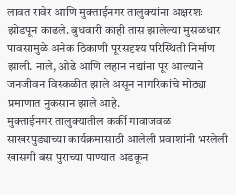लावत रावेर आणि मुक्ताईनगर तालुक्यांना अक्षरशः झोडपून काढले. बुधवारी काही तास झालेल्या मुसळधार पावसामुळे अनेक ठिकाणी पूरसदृश्य परिस्थिती निर्माण झाली. नाले, ओढे आणि लहान नद्यांना पूर आल्याने जनजीवन विस्कळीत झाले असून नागरिकांचे मोठ्या प्रमाणात नुकसान झाले आहे.
मुक्ताईनगर तालुक्यातील कर्की गावाजवळ साखरपुड्याच्या कार्यक्रमासाठी आलेली प्रवाशांनी भरलेली खासगी बस पुराच्या पाण्यात अडकून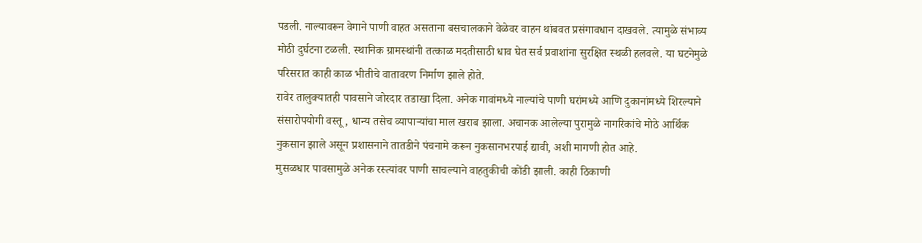पडली. नाल्यावरून वेगाने पाणी वाहत असताना बसचालकाने वेळेवर वाहन थांबवत प्रसंगावधान दाखवले. त्यामुळे संभाव्य मोठी दुर्घटना टळली. स्थानिक ग्रामस्थांनी तत्काळ मदतीसाठी धाव घेत सर्व प्रवाशांना सुरक्षित स्थळी हलवले. या घटनेमुळे परिसरात काही काळ भीतीचे वातावरण निर्माण झाले होते.
रावेर तालुक्यातही पावसाने जोरदार तडाखा दिला. अनेक गावांमध्ये नाल्यांचे पाणी घरांमध्ये आणि दुकानांमध्ये शिरल्याने संसारोपयोगी वस्तू, धान्य तसेच व्यापाऱ्यांचा माल खराब झाला. अचानक आलेल्या पुरामुळे नागरिकांचे मोठे आर्थिक नुकसान झाले असून प्रशासनाने तातडीने पंचनामे करून नुकसानभरपाई द्यावी, अशी मागणी होत आहे.
मुसळधार पावसामुळे अनेक रस्त्यांवर पाणी साचल्याने वाहतुकीची कोंडी झाली. काही ठिकाणी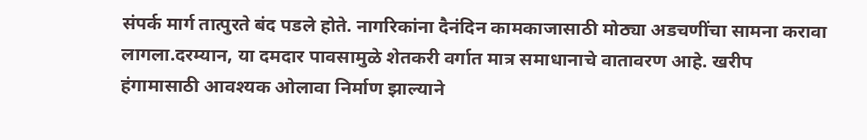संपर्क मार्ग तात्पुरते बंद पडले होते. नागरिकांना दैनंदिन कामकाजासाठी मोठ्या अडचणींचा सामना करावा लागला.दरम्यान, या दमदार पावसामुळे शेतकरी वर्गात मात्र समाधानाचे वातावरण आहे. खरीप हंगामासाठी आवश्यक ओलावा निर्माण झाल्याने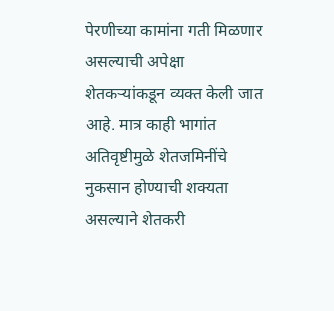पेरणीच्या कामांना गती मिळणार असल्याची अपेक्षा शेतकऱ्यांकडून व्यक्त केली जात आहे. मात्र काही भागांत अतिवृष्टीमुळे शेतजमिनींचे नुकसान होण्याची शक्यता असल्याने शेतकरी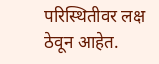परिस्थितीवर लक्ष ठेवून आहेत.